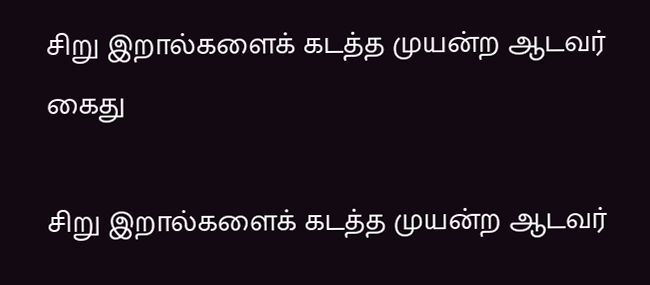சிறு இறால்களைக் கடத்த முயன்ற ஆடவர் கைது

சிறு இறால்களைக் கடத்த முயன்ற ஆடவர்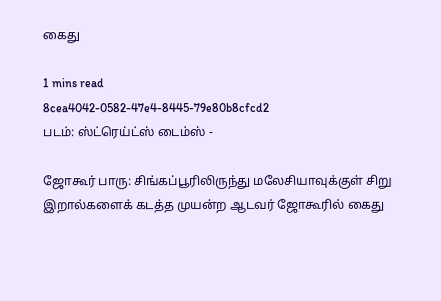கைது

1 mins read
8cea4042-0582-47e4-8445-79e80b8cfcd2
படம்: ஸ்ட்ரெய்ட்ஸ் டைம்ஸ் -

ஜோகூர் பாரு: சிங்கப்பூரிலிருந்து மலேசியாவுக்குள் சிறு இறால்களைக் கடத்த முயன்ற ஆடவர் ஜோகூரில் கைது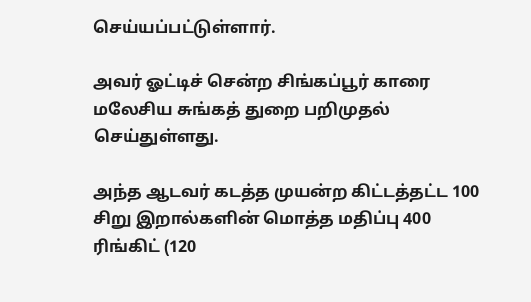செய்யப்பட்டுள்ளார்.

அவர் ஓட்டிச் சென்ற சிங்கப்பூர் காரை மலேசிய சுங்கத் துறை பறிமுதல் செய்துள்ளது.

அந்த ஆடவர் கடத்த முயன்ற கிட்டத்தட்ட 100 சிறு இறால்களின் மொத்த மதிப்பு 400 ரிங்கிட் (120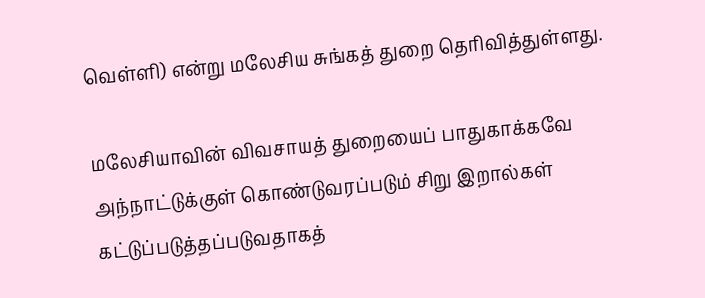வெள்ளி) என்று மலேசிய சுங்கத் துறை தெரிவித்துள்ளது.

மலேசியாவின் விவசாயத் துறையைப் பாதுகாக்கவே அந்நாட்டுக்குள் கொண்டுவரப்படும் சிறு இறால்கள் கட்டுப்படுத்தப்படுவதாகத்